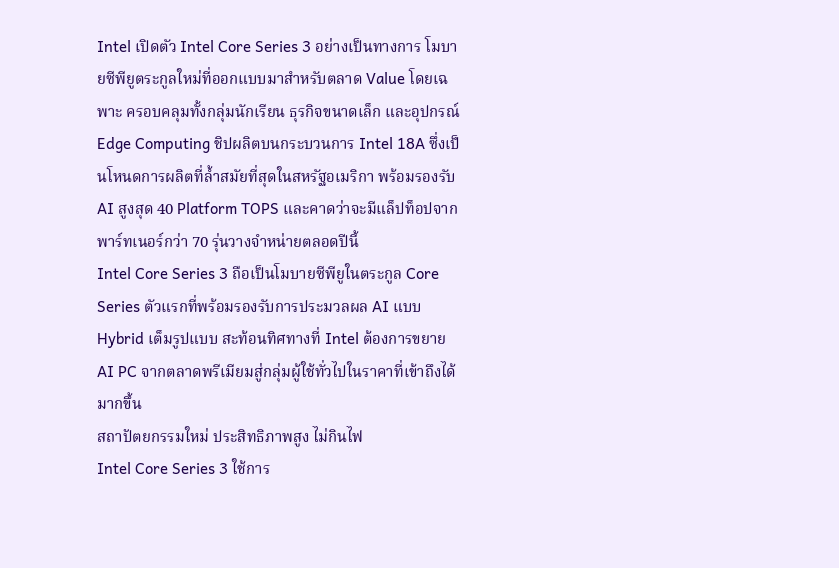Intel เปิดตัว Intel Core Series 3 อย่างเป็นทางการ โมบายซีพียูตระกูลใหม่ที่ออกแบบมาสำหรับตลาด Value โดยเฉพาะ ครอบคลุมทั้งกลุ่มนักเรียน ธุรกิจขนาดเล็ก และอุปกรณ์ Edge Computing ชิปผลิตบนกระบวนการ Intel 18A ซึ่งเป็นโหนดการผลิตที่ล้ำสมัยที่สุดในสหรัฐอเมริกา พร้อมรองรับ AI สูงสุด 40 Platform TOPS และคาดว่าจะมีแล็ปท็อปจากพาร์ทเนอร์กว่า 70 รุ่นวางจำหน่ายตลอดปีนี้
Intel Core Series 3 ถือเป็นโมบายซีพียูในตระกูล Core Series ตัวแรกที่พร้อมรองรับการประมวลผล AI แบบ Hybrid เต็มรูปแบบ สะท้อนทิศทางที่ Intel ต้องการขยาย AI PC จากตลาดพรีเมียมสู่กลุ่มผู้ใช้ทั่วไปในราคาที่เข้าถึงได้มากขึ้น
สถาปัตยกรรมใหม่ ประสิทธิภาพสูง ไม่กินไฟ
Intel Core Series 3 ใช้การ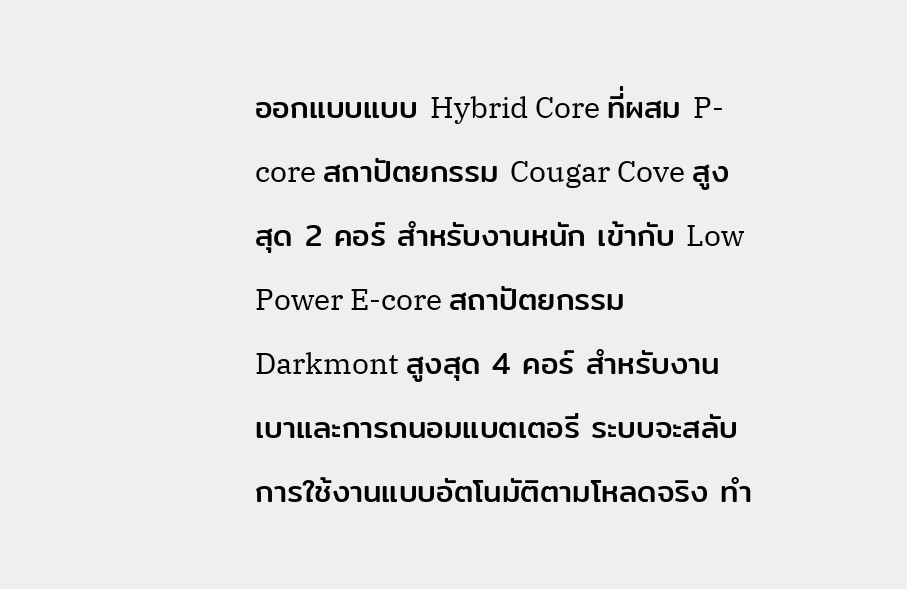ออกแบบแบบ Hybrid Core ที่ผสม P-core สถาปัตยกรรม Cougar Cove สูงสุด 2 คอร์ สำหรับงานหนัก เข้ากับ Low Power E-core สถาปัตยกรรม Darkmont สูงสุด 4 คอร์ สำหรับงานเบาและการถนอมแบตเตอรี ระบบจะสลับการใช้งานแบบอัตโนมัติตามโหลดจริง ทำ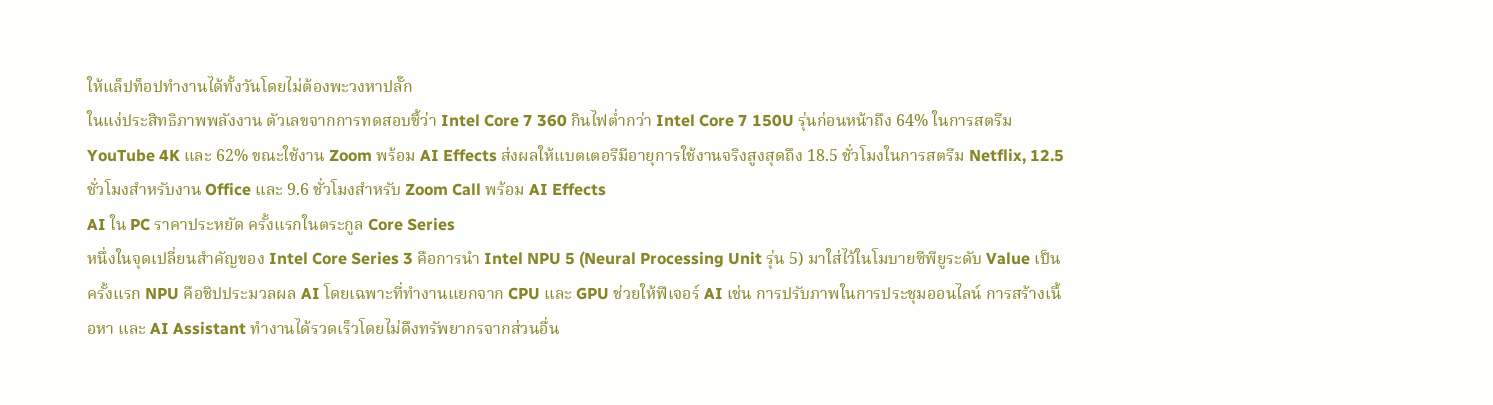ให้แล็ปท็อปทำงานได้ทั้งวันโดยไม่ต้องพะวงหาปลั๊ก
ในแง่ประสิทธิภาพพลังงาน ตัวเลขจากการทดสอบชี้ว่า Intel Core 7 360 กินไฟต่ำกว่า Intel Core 7 150U รุ่นก่อนหน้าถึง 64% ในการสตรีม YouTube 4K และ 62% ขณะใช้งาน Zoom พร้อม AI Effects ส่งผลให้แบตเตอรีมีอายุการใช้งานจริงสูงสุดถึง 18.5 ชั่วโมงในการสตรีม Netflix, 12.5 ชั่วโมงสำหรับงาน Office และ 9.6 ชั่วโมงสำหรับ Zoom Call พร้อม AI Effects
AI ใน PC ราคาประหยัด ครั้งแรกในตระกูล Core Series
หนึ่งในจุดเปลี่ยนสำคัญของ Intel Core Series 3 คือการนำ Intel NPU 5 (Neural Processing Unit รุ่น 5) มาใส่ไว้ในโมบายซีพียูระดับ Value เป็นครั้งแรก NPU คือชิปประมวลผล AI โดยเฉพาะที่ทำงานแยกจาก CPU และ GPU ช่วยให้ฟีเจอร์ AI เช่น การปรับภาพในการประชุมออนไลน์ การสร้างเนื้อหา และ AI Assistant ทำงานได้รวดเร็วโดยไม่ดึงทรัพยากรจากส่วนอื่น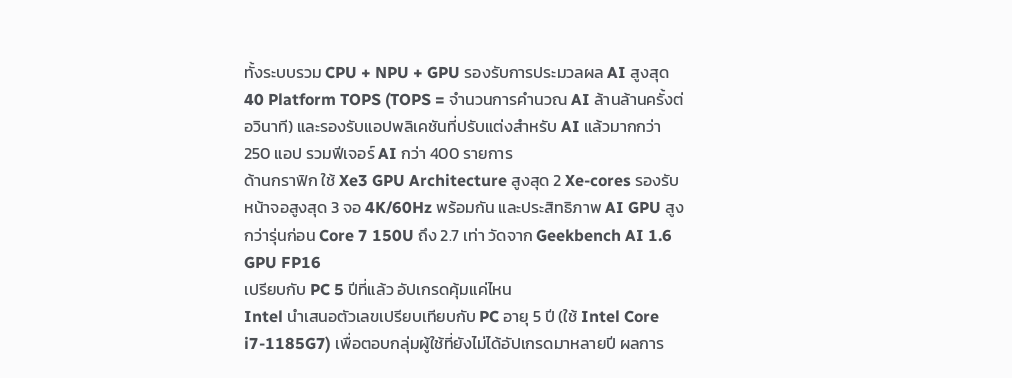ทั้งระบบรวม CPU + NPU + GPU รองรับการประมวลผล AI สูงสุด 40 Platform TOPS (TOPS = จำนวนการคำนวณ AI ล้านล้านครั้งต่อวินาที) และรองรับแอปพลิเคชันที่ปรับแต่งสำหรับ AI แล้วมากกว่า 250 แอป รวมฟีเจอร์ AI กว่า 400 รายการ
ด้านกราฟิก ใช้ Xe3 GPU Architecture สูงสุด 2 Xe-cores รองรับหน้าจอสูงสุด 3 จอ 4K/60Hz พร้อมกัน และประสิทธิภาพ AI GPU สูงกว่ารุ่นก่อน Core 7 150U ถึง 2.7 เท่า วัดจาก Geekbench AI 1.6 GPU FP16
เปรียบกับ PC 5 ปีที่แล้ว อัปเกรดคุ้มแค่ไหน
Intel นำเสนอตัวเลขเปรียบเทียบกับ PC อายุ 5 ปี (ใช้ Intel Core i7-1185G7) เพื่อตอบกลุ่มผู้ใช้ที่ยังไม่ได้อัปเกรดมาหลายปี ผลการ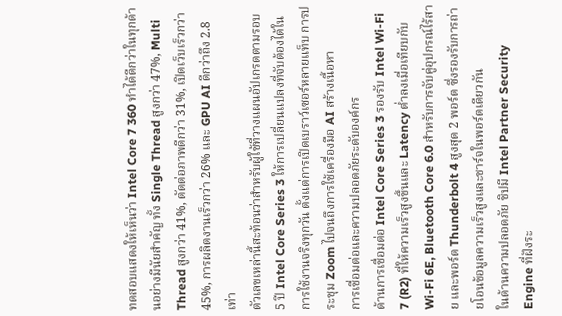ทดสอบแสดงให้เห็นว่า Intel Core 7 360 ทำได้ดีกว่าในทุกด้านอย่างมีนัยสำคัญ ทั้ง Single Thread สูงกว่า 47%, Multi Thread สูงกว่า 41%, ตัดต่อภาพดีกว่า 31%, เปิดเว็บเร็วกว่า 45%, การผลิตงานเร็วกว่า 26% และ GPU AI ดีกว่าถึง 2.8 เท่า
ตัวเลขเหล่านี้สะท้อนว่าสำหรับผู้ใช้ที่วางแผนอัปเกรดตามรอบ 5 ปี Intel Core Series 3 ให้การเปลี่ยนแปลงที่จับต้องได้ในการใช้งานจริงทุกวัน ตั้งแต่การเปิดเบราว์เซอร์หลายแท็บ การประชุม Zoom ไปจนถึงการใช้เครื่องมือ AI สร้างเนื้อหา
การเชื่อมต่อและความปลอดภัยระดับองค์กร
ด้านการเชื่อมต่อ Intel Core Series 3 รองรับ Intel Wi-Fi 7 (R2) ที่ให้ความเร็วสูงขึ้นและ Latency ต่ำลงเมื่อเทียบกับ Wi-Fi 6E, Bluetooth Core 6.0 สำหรับการจับคู่อุปกรณ์ไร้สาย และพอร์ต Thunderbolt 4 สูงสุด 2 พอร์ต ซึ่งรองรับการถ่ายโอนข้อมูลความเร็วสูงและชาร์จในพอร์ตเดียวกัน
ในด้านความปลอดภัย ชิปมี Intel Partner Security Engine ที่ฝังระ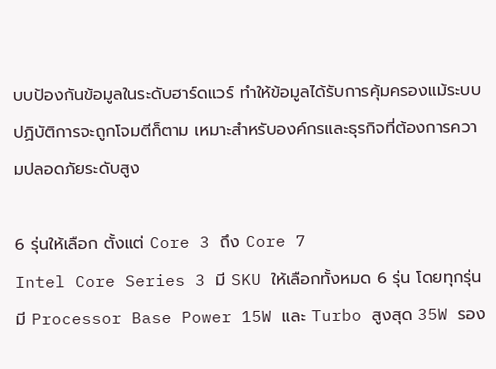บบป้องกันข้อมูลในระดับฮาร์ดแวร์ ทำให้ข้อมูลได้รับการคุ้มครองแม้ระบบปฏิบัติการจะถูกโจมตีก็ตาม เหมาะสำหรับองค์กรและธุรกิจที่ต้องการความปลอดภัยระดับสูง

6 รุ่นให้เลือก ตั้งแต่ Core 3 ถึง Core 7
Intel Core Series 3 มี SKU ให้เลือกทั้งหมด 6 รุ่น โดยทุกรุ่นมี Processor Base Power 15W และ Turbo สูงสุด 35W รอง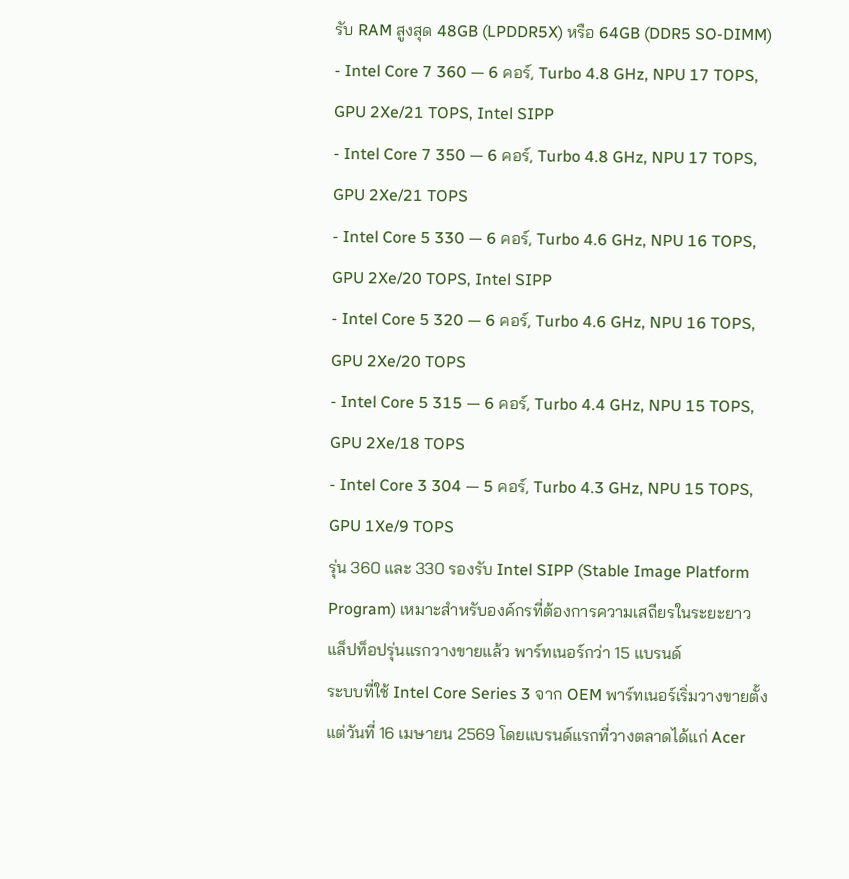รับ RAM สูงสุด 48GB (LPDDR5X) หรือ 64GB (DDR5 SO-DIMM)
- Intel Core 7 360 — 6 คอร์, Turbo 4.8 GHz, NPU 17 TOPS, GPU 2Xe/21 TOPS, Intel SIPP
- Intel Core 7 350 — 6 คอร์, Turbo 4.8 GHz, NPU 17 TOPS, GPU 2Xe/21 TOPS
- Intel Core 5 330 — 6 คอร์, Turbo 4.6 GHz, NPU 16 TOPS, GPU 2Xe/20 TOPS, Intel SIPP
- Intel Core 5 320 — 6 คอร์, Turbo 4.6 GHz, NPU 16 TOPS, GPU 2Xe/20 TOPS
- Intel Core 5 315 — 6 คอร์, Turbo 4.4 GHz, NPU 15 TOPS, GPU 2Xe/18 TOPS
- Intel Core 3 304 — 5 คอร์, Turbo 4.3 GHz, NPU 15 TOPS, GPU 1Xe/9 TOPS
รุ่น 360 และ 330 รองรับ Intel SIPP (Stable Image Platform Program) เหมาะสำหรับองค์กรที่ต้องการความเสถียรในระยะยาว
แล็ปท็อปรุ่นแรกวางขายแล้ว พาร์ทเนอร์กว่า 15 แบรนด์
ระบบที่ใช้ Intel Core Series 3 จาก OEM พาร์ทเนอร์เริ่มวางขายตั้งแต่วันที่ 16 เมษายน 2569 โดยแบรนด์แรกที่วางตลาดได้แก่ Acer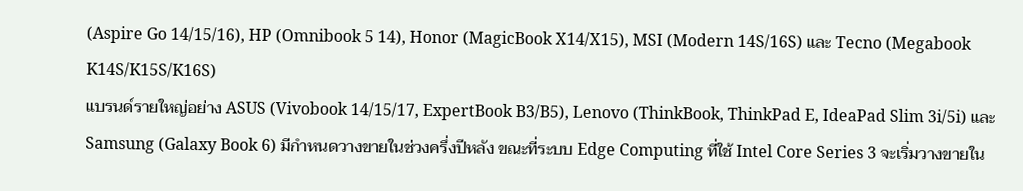(Aspire Go 14/15/16), HP (Omnibook 5 14), Honor (MagicBook X14/X15), MSI (Modern 14S/16S) และ Tecno (Megabook K14S/K15S/K16S)
แบรนด์รายใหญ่อย่าง ASUS (Vivobook 14/15/17, ExpertBook B3/B5), Lenovo (ThinkBook, ThinkPad E, IdeaPad Slim 3i/5i) และ Samsung (Galaxy Book 6) มีกำหนดวางขายในช่วงครึ่งปีหลัง ขณะที่ระบบ Edge Computing ที่ใช้ Intel Core Series 3 จะเริ่มวางขายใน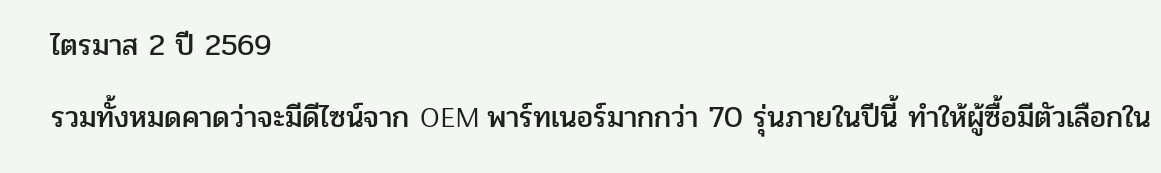ไตรมาส 2 ปี 2569
รวมทั้งหมดคาดว่าจะมีดีไซน์จาก OEM พาร์ทเนอร์มากกว่า 70 รุ่นภายในปีนี้ ทำให้ผู้ซื้อมีตัวเลือกใน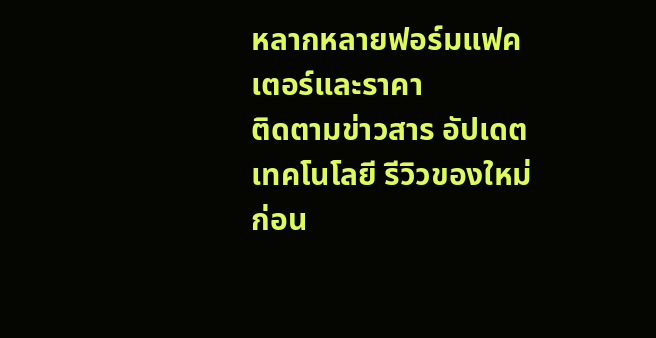หลากหลายฟอร์มแฟคเตอร์และราคา
ติดตามข่าวสาร อัปเดตเทคโนโลยี รีวิวของใหม่ก่อน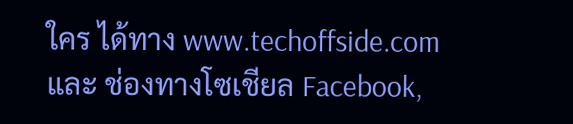ใคร ได้ทาง www.techoffside.com และ ช่องทางโซเชียล Facebook,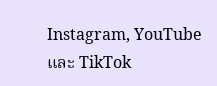Instagram, YouTube และ TikTok